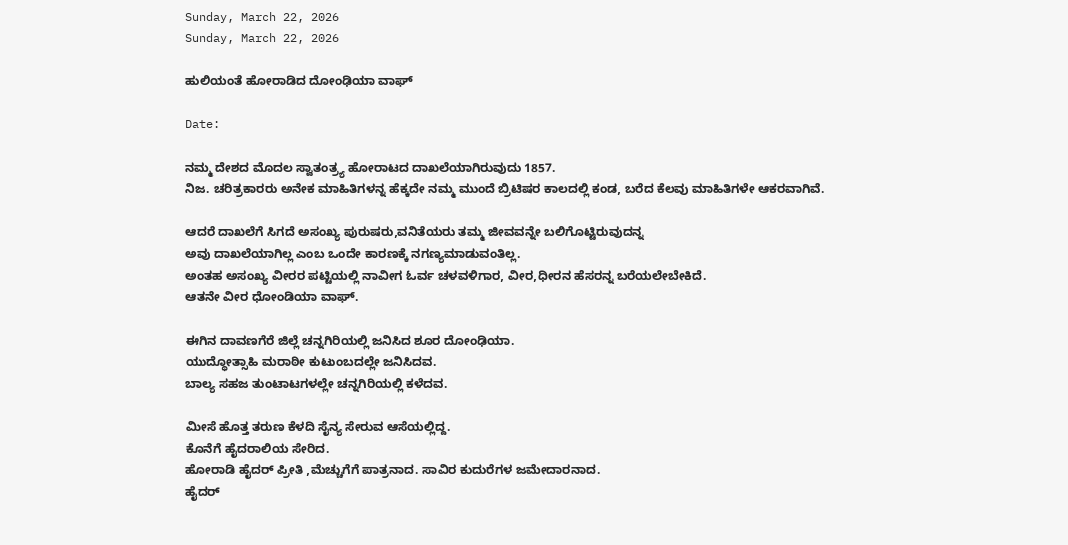Sunday, March 22, 2026
Sunday, March 22, 2026

ಹುಲಿಯಂತೆ ಹೋರಾಡಿದ ದೋಂಢಿಯಾ ವಾಘ್

Date:

ನಮ್ಮ ದೇಶದ ಮೊದಲ ಸ್ವಾತಂತ್ರ್ಯ ಹೋರಾಟದ ದಾಖಲೆಯಾಗಿರುವುದು 1857.
ನಿಜ. ಚರಿತ್ರಕಾರರು ಅನೇಕ ಮಾಹಿತಿಗಳನ್ನ ಹೆಕ್ಕದೇ ನಮ್ಮ ಮುಂದೆ ಬ್ರಿಟಿಷರ ಕಾಲದಲ್ಲಿ ಕಂಡ, ಬರೆದ ಕೆಲವು ಮಾಹಿತಿಗಳೇ ಆಕರವಾಗಿವೆ.

ಆದರೆ ದಾಖಲೆಗೆ ಸಿಗದೆ ಅಸಂಖ್ಯ ಪುರುಷರು,ವನಿತೆಯರು ತಮ್ಮ ಜೀವವನ್ನೇ ಬಲಿಗೊಟ್ಟಿರುವುದನ್ನ
ಅವು ದಾಖಲೆಯಾಗಿಲ್ಲ ಎಂಬ ಒಂದೇ ಕಾರಣಕ್ಕೆ ನಗಣ್ಯಮಾಡುವಂತಿಲ್ಲ.
ಅಂತಹ ಅಸಂಖ್ಯ ವೀರರ ಪಟ್ಟಿಯಲ್ಲಿ ನಾವೀಗ ಓರ್ವ ಚಳವಳಿಗಾರ, ವೀರ,ಧೀರನ ಹೆಸರನ್ನ ಬರೆಯಲೇಬೇಕಿದೆ.
ಆತನೇ ವೀರ ಧೋಂಡಿಯಾ ವಾಘ್.

ಈಗಿನ ದಾವಣಗೆರೆ ಜಿಲ್ಲೆ ಚನ್ನಗಿರಿಯಲ್ಲಿ ಜನಿಸಿದ ಶೂರ ದೋಂಢಿಯಾ.
ಯುದ್ಧೋತ್ಸಾಹಿ ಮರಾಠೀ ಕುಟುಂಬದಲ್ಲೇ ಜನಿಸಿದವ.
ಬಾಲ್ಯ ಸಹಜ ತುಂಟಾಟಗಳಲ್ಲೇ ಚನ್ನಗಿರಿಯಲ್ಲಿ ಕಳೆದವ.

ಮೀಸೆ ಹೊತ್ತ ತರುಣ ಕೆಳದಿ ಸೈನ್ಯ ಸೇರುವ ಆಸೆಯಲ್ಲಿದ್ದ.
ಕೊನೆಗೆ ಹೈದರಾಲಿಯ ಸೇರಿದ.
ಹೋರಾಡಿ ಹೈದರ್ ಪ್ರೀತಿ ,ಮೆಚ್ಚುಗೆಗೆ ಪಾತ್ರನಾದ. ಸಾವಿರ ಕುದುರೆಗಳ ಜಮೇದಾರನಾದ.
ಹೈದರ್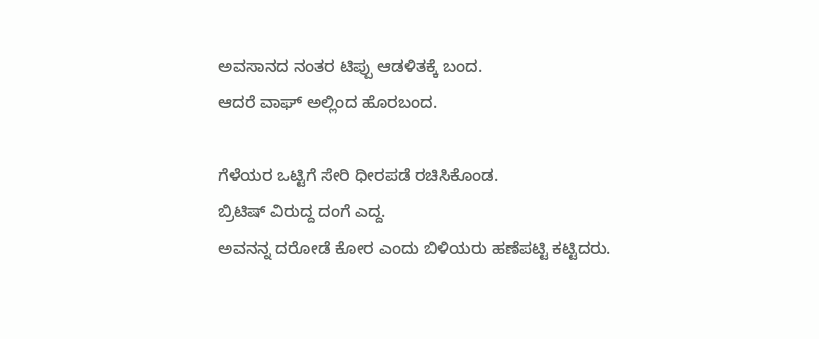ಅವಸಾನದ ನಂತರ ಟಿಪ್ಪು ಆಡಳಿತಕ್ಕೆ ಬಂದ.
ಆದರೆ ವಾಘ್ ಅಲ್ಲಿಂದ ಹೊರಬಂದ.

ಗೆಳೆಯರ ಒಟ್ಟಿಗೆ ಸೇರಿ ಧೀರಪಡೆ ರಚಿಸಿಕೊಂಡ.
ಬ್ರಿಟಿಷ್ ವಿರುದ್ದ ದಂಗೆ ಎದ್ದ.
ಅವನನ್ನ ದರೋಡೆ ಕೋರ ಎಂದು ಬಿಳಿಯರು ಹಣೆಪಟ್ಟಿ ಕಟ್ಟಿದರು.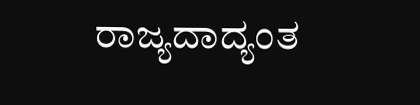ರಾಜ್ಯದಾದ್ಯಂತ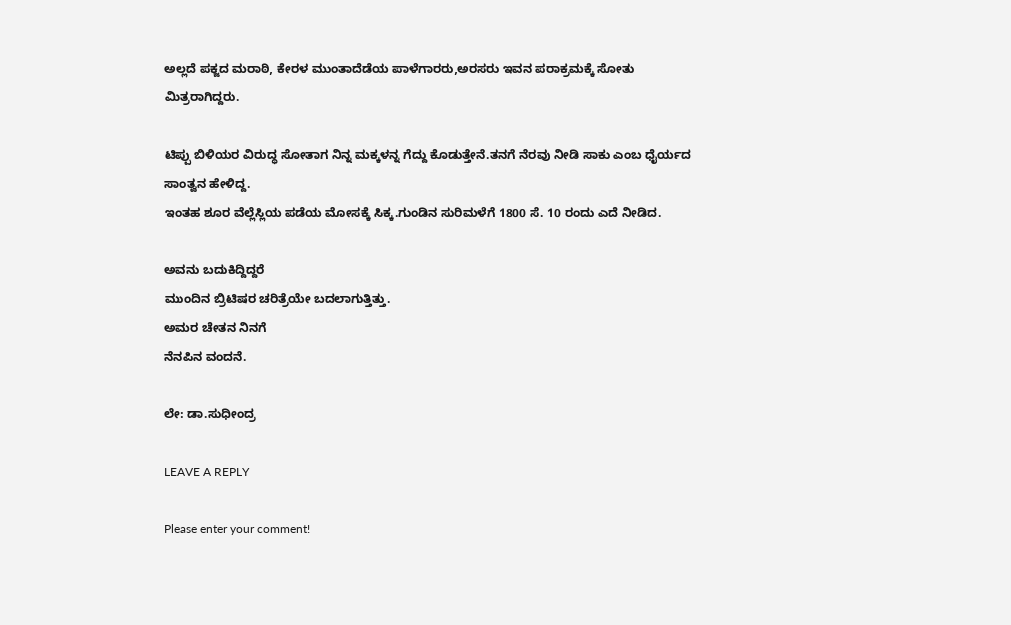ಅಲ್ಲದೆ ಪಕ್ಜದ ಮರಾಠಿ, ಕೇರಳ ಮುಂತಾದೆಡೆಯ ಪಾಳೆಗಾರರು,ಅರಸರು ಇವನ ಪರಾಕ್ರಮಕ್ಕೆ ಸೋತು ಮಿತ್ರರಾಗಿದ್ದರು.

ಟಿಪ್ಪು ಬಿಳಿಯರ ವಿರುದ್ಧ ಸೋತಾಗ ನಿನ್ನ ಮಕ್ಕಳನ್ನ ಗೆದ್ದು ಕೊಡುತ್ತೇನೆ.ತನಗೆ ನೆರವು ನೀಡಿ ಸಾಕು ಎಂಬ ಧೈರ್ಯದ ಸಾಂತ್ವನ ಹೇಳಿದ್ದ.
ಇಂತಹ ಶೂರ ವೆಲ್ಲೆಸ್ಲಿಯ ಪಡೆಯ ಮೋಸಕ್ಕೆ ಸಿಕ್ಕ.ಗುಂಡಿನ ಸುರಿಮಳೆಗೆ 1800 ಸೆ. 10 ರಂದು ಎದೆ ನೀಡಿದ.

ಅವನು ಬದುಕಿದ್ದಿದ್ದರೆ
ಮುಂದಿನ ಬ್ರಿಟಿಷರ ಚರಿತ್ರೆಯೇ ಬದಲಾಗುತ್ತಿತ್ತು.
ಅಮರ ಚೇತನ ನಿನಗೆ
ನೆನಪಿನ ವಂದನೆ.

ಲೇ: ಡಾ.ಸುಧೀಂದ್ರ

LEAVE A REPLY

Please enter your comment!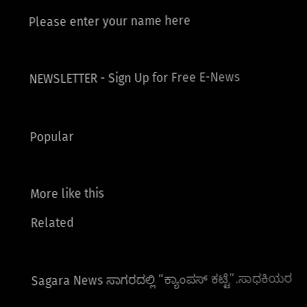Please enter your name here

NEWSLETTER - Sign Up for Free E-News

Popular

More like this
Related

Sagara News ಸಾಗರದಲ್ಲಿ “ಕ್ಯಾಂಪಸ್ ಕಟ್ಟೆ”.ಸಾಧಕಿಯರ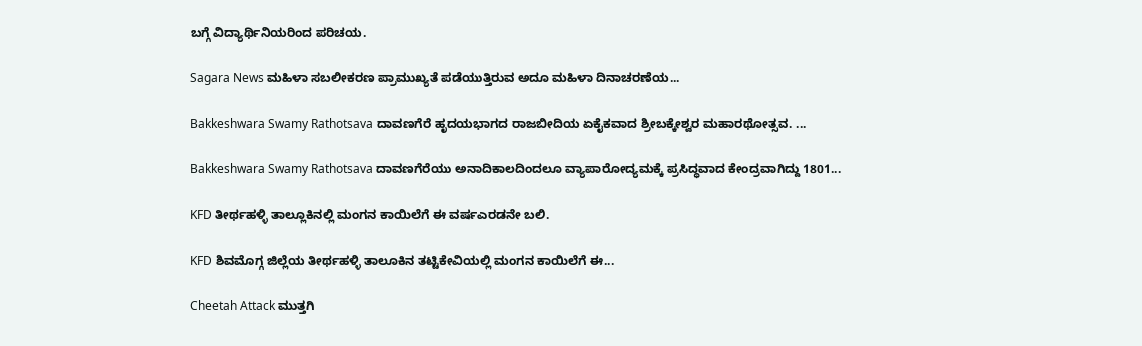ಬಗ್ಗೆ ವಿದ್ಯಾರ್ಥಿನಿಯರಿಂದ ಪರಿಚಯ.

Sagara News ಮಹಿಳಾ ಸಬಲೀಕರಣ ಪ್ರಾಮುಖ್ಯತೆ ಪಡೆಯುತ್ತಿರುವ ಅದೂ ಮಹಿಳಾ ದಿನಾಚರಣೆಯ...

Bakkeshwara Swamy Rathotsava ದಾವಣಗೆರೆ ಹೃದಯಭಾಗದ ರಾಜಬೀದಿಯ ಏಕೈಕವಾದ ಶ್ರೀಬಕ್ಕೇಶ್ವರ ಮಹಾರಥೋತ್ಸವ. ...

Bakkeshwara Swamy Rathotsava ದಾವಣಗೆರೆಯು ಅನಾದಿಕಾಲದಿಂದಲೂ ವ್ಯಾಪಾರೋದ್ಯಮಕ್ಕೆ ಪ್ರಸಿದ್ಧವಾದ ಕೇಂದ್ರವಾಗಿದ್ದು 1801...

KFD ತೀರ್ಥಹಳ್ಳಿ ತಾಲ್ಲೂಕಿನಲ್ಲಿ ಮಂಗನ ಕಾಯಿಲೆಗೆ ಈ ವರ್ಷಎರಡನೇ ಬಲಿ.

KFD ಶಿವಮೊಗ್ಗ ಜಿಲ್ಲೆಯ ತೀರ್ಥಹಳ್ಳಿ ತಾಲೂಕಿನ ತಟ್ಟಿಕೇವಿಯಲ್ಲಿ ಮಂಗನ ಕಾಯಿಲೆಗೆ ಈ...

Cheetah Attack ಮುತ್ತಗಿ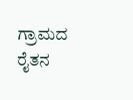ಗ್ರಾಮದ ರೈತನ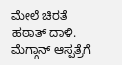ಮೇಲೆ ಚಿರತೆ ಹಠಾತ್ ದಾಳಿ. ಮೆಗ್ಗಾನ್ ಆಸ್ಪತ್ರೆಗೆ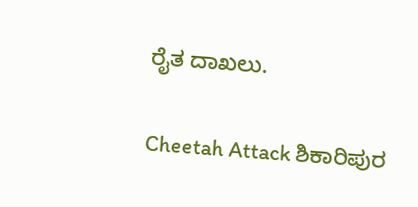ರೈತ ದಾಖಲು.

Cheetah Attack ಶಿಕಾರಿಪುರ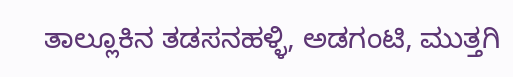ತಾಲ್ಲೂಕಿನ ತಡಸನಹಳ್ಳಿ, ಅಡಗಂಟಿ, ಮುತ್ತಗಿ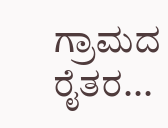ಗ್ರಾಮದ ರೈತರ...